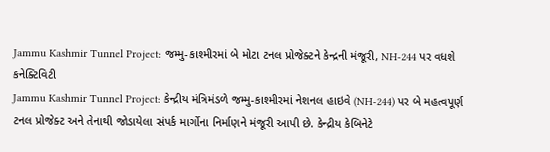Jammu Kashmir Tunnel Project: જમ્મુ-કાશ્મીરમાં બે મોટા ટનલ પ્રોજેક્ટને કેન્દ્રની મંજૂરી, NH-244 પર વધશે કનેક્ટિવિટી
Jammu Kashmir Tunnel Project: કેન્દ્રીય મંત્રિમંડળે જમ્મુ-કાશ્મીરમાં નેશનલ હાઇવે (NH-244) પર બે મહત્વપૂર્ણ ટનલ પ્રોજેક્ટ અને તેનાથી જોડાયેલા સંપર્ક માર્ગોના નિર્માણને મંજૂરી આપી છે. કેન્દ્રીય કેબિનેટે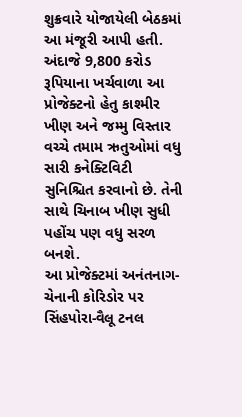શુક્રવારે યોજાયેલી બેઠકમાં આ મંજૂરી આપી હતી. અંદાજે 9,800 કરોડ રૂપિયાના ખર્ચવાળા આ પ્રોજેક્ટનો હેતુ કાશ્મીર ખીણ અને જમ્મુ વિસ્તાર વચ્ચે તમામ ઋતુઓમાં વધુ સારી કનેક્ટિવિટી સુનિશ્ચિત કરવાનો છે. તેની સાથે ચિનાબ ખીણ સુધી પહોંચ પણ વધુ સરળ બનશે.
આ પ્રોજેક્ટમાં અનંતનાગ-ચેનાની કોરિડોર પર સિંહપોરા-વૈલૂ ટનલ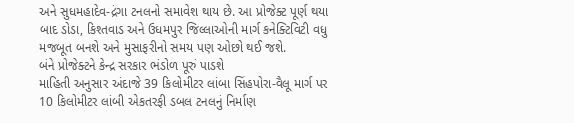અને સુધમહાદેવ-દ્રંગા ટનલનો સમાવેશ થાય છે. આ પ્રોજેક્ટ પૂર્ણ થયા બાદ ડોડા, કિશ્તવાડ અને ઉધમપુર જિલ્લાઓની માર્ગ કનેક્ટિવિટી વધુ મજબૂત બનશે અને મુસાફરીનો સમય પણ ઓછો થઈ જશે.
બંને પ્રોજેક્ટને કેન્દ્ર સરકાર ભંડોળ પૂરું પાડશે
માહિતી અનુસાર અંદાજે 39 કિલોમીટર લાંબા સિંહપોરા-વૈલૂ માર્ગ પર 10 કિલોમીટર લાંબી એકતરફી ડબલ ટનલનું નિર્માણ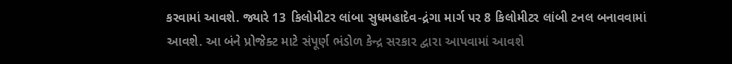કરવામાં આવશે. જ્યારે 13 કિલોમીટર લાંબા સુધમહાદેવ-દ્રંગા માર્ગ પર 8 કિલોમીટર લાંબી ટનલ બનાવવામાં આવશે. આ બંને પ્રોજેક્ટ માટે સંપૂર્ણ ભંડોળ કેન્દ્ર સરકાર દ્વારા આપવામાં આવશે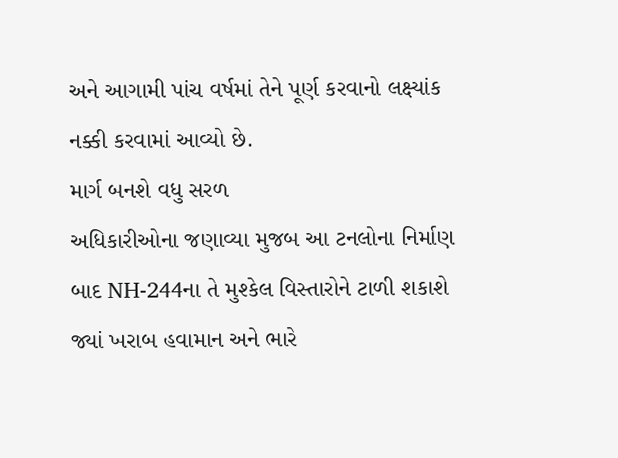અને આગામી પાંચ વર્ષમાં તેને પૂર્ણ કરવાનો લક્ષ્યાંક નક્કી કરવામાં આવ્યો છે.
માર્ગ બનશે વધુ સરળ
અધિકારીઓના જણાવ્યા મુજબ આ ટનલોના નિર્માણ બાદ NH-244ના તે મુશ્કેલ વિસ્તારોને ટાળી શકાશે જ્યાં ખરાબ હવામાન અને ભારે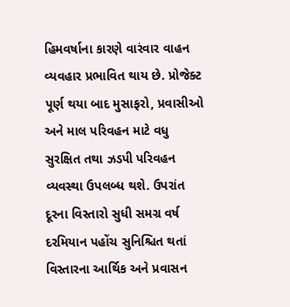હિમવર્ષાના કારણે વારંવાર વાહન વ્યવહાર પ્રભાવિત થાય છે. પ્રોજેક્ટ પૂર્ણ થયા બાદ મુસાફરો, પ્રવાસીઓ અને માલ પરિવહન માટે વધુ સુરક્ષિત તથા ઝડપી પરિવહન વ્યવસ્થા ઉપલબ્ધ થશે. ઉપરાંત દૂરના વિસ્તારો સુધી સમગ્ર વર્ષ દરમિયાન પહોંચ સુનિશ્ચિત થતાં વિસ્તારના આર્થિક અને પ્રવાસન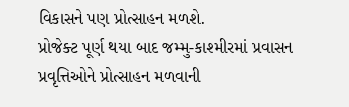વિકાસને પણ પ્રોત્સાહન મળશે.
પ્રોજેક્ટ પૂર્ણ થયા બાદ જમ્મુ-કાશ્મીરમાં પ્રવાસન પ્રવૃત્તિઓને પ્રોત્સાહન મળવાની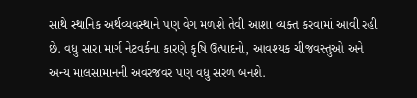સાથે સ્થાનિક અર્થવ્યવસ્થાને પણ વેગ મળશે તેવી આશા વ્યક્ત કરવામાં આવી રહી છે. વધુ સારા માર્ગ નેટવર્કના કારણે કૃષિ ઉત્પાદનો, આવશ્યક ચીજવસ્તુઓ અને અન્ય માલસામાનની અવરજવર પણ વધુ સરળ બનશે.